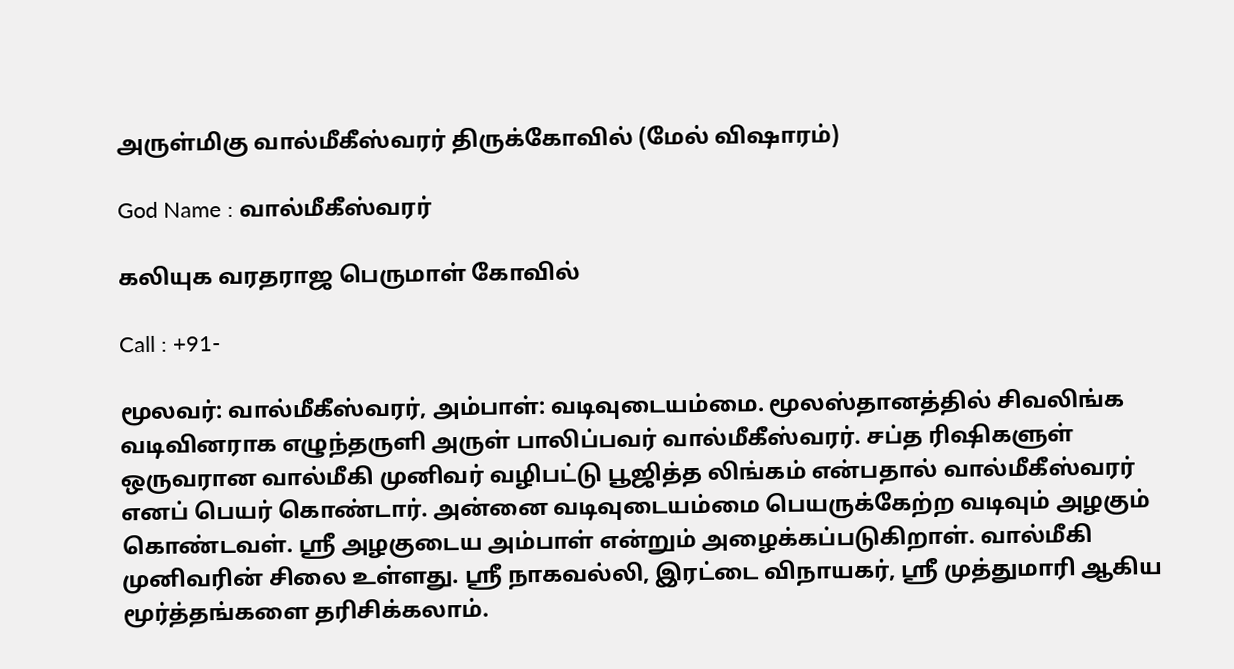அருள்மிகு வால்மீகீஸ்வரர் திருக்கோவில் (மேல் விஷாரம்)

God Name : வால்மீகீஸ்வரர்

கலியுக வரதராஜ பெருமாள் கோவில்

Call : +91-

மூலவர்: வால்மீகீஸ்வரர், அம்பாள்: வடிவுடையம்மை. மூலஸ்தானத்தில் சிவலிங்க வடிவினராக எழுந்தருளி அருள் பாலிப்பவர் வால்மீகீஸ்வரர். சப்த ரிஷிகளுள் ஒருவரான வால்மீகி முனிவர் வழிபட்டு பூஜித்த லிங்கம் என்பதால் வால்மீகீஸ்வரர் எனப் பெயர் கொண்டார். அன்னை வடிவுடையம்மை பெயருக்கேற்ற வடிவும் அழகும் கொண்டவள். ஸ்ரீ அழகுடைய அம்பாள் என்றும் அழைக்கப்படுகிறாள். வால்மீகி முனிவரின் சிலை உள்ளது. ஸ்ரீ நாகவல்லி, இரட்டை விநாயகர், ஸ்ரீ முத்துமாரி ஆகிய மூர்த்தங்களை தரிசிக்கலாம்.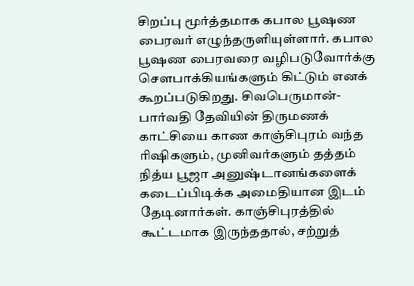சிறப்பு மூர்த்தமாக கபால பூஷண பைரவர் எழுந்தருளியுள்ளார். கபால பூஷண பைரவரை வழிபடுவோர்க்கு சௌபாக்கியங்களும் கிட்டும் எனக் கூறப்படுகிறது. சிவபெருமான்-பார்வதி தேவியின் திருமணக் காட்சியை காண காஞ்சிபுரம் வந்த ரிஷிகளும், முனிவர்களும் தத்தம் நித்ய பூஜா அனுஷ்டானங்களைக் கடைப்பிடிக்க அமைதியான இடம் தேடினார்கள். காஞ்சிபுரத்தில் கூட்டமாக இருந்ததால், சற்றுத்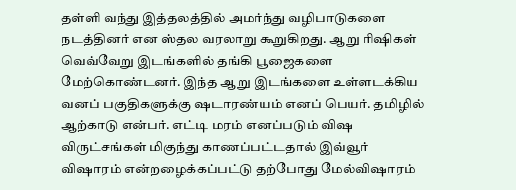தள்ளி வந்து இத்தலத்தில் அமர்ந்து வழிபாடுகளை நடத்தினர் என ஸ்தல வரலாறு கூறுகிறது. ஆறு ரிஷிகள் வெவ்வேறு இடங்களில் தங்கி பூஜைகளை மேற்கொண்டனர். இந்த ஆறு இடங்களை உள்ளடக்கிய வனப் பகுதிகளுக்கு ஷடாரண்யம் எனப் பெயர். தமிழில் ஆற்காடு என்பர். எட்டி மரம் எனப்படும் விஷ விருட்சங்கள் மிகுந்து காணப்பட்டதால் இவ்வூர் விஷாரம் என்றழைக்கப்பட்டு தற்போது மேல்விஷாரம்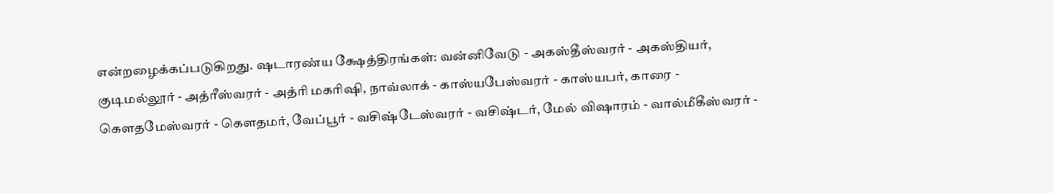என்றழைக்கப்படுகிறது. ஷடாரண்ய க்ஷேத்திரங்கள்: வன்னிவேடு - அகஸ்தீஸ்வரர் - அகஸ்தியர், குடிமல்லூர் - அத்ரீஸ்வரர் - அத்ரி மகரிஷி, நாவ்லாக் - காஸ்யபேஸ்வரர் - காஸ்யபர், காரை - கௌதமேஸ்வரர் - கௌதமர், வேப்பூர் - வசிஷ்டேஸ்வரர் - வசிஷ்டர், மேல் விஷாரம் - வால்மீகீஸ்வரர் -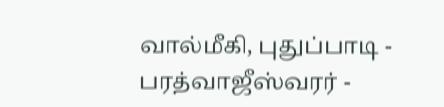வால்மீகி, புதுப்பாடி - பரத்வாஜீஸ்வரர் -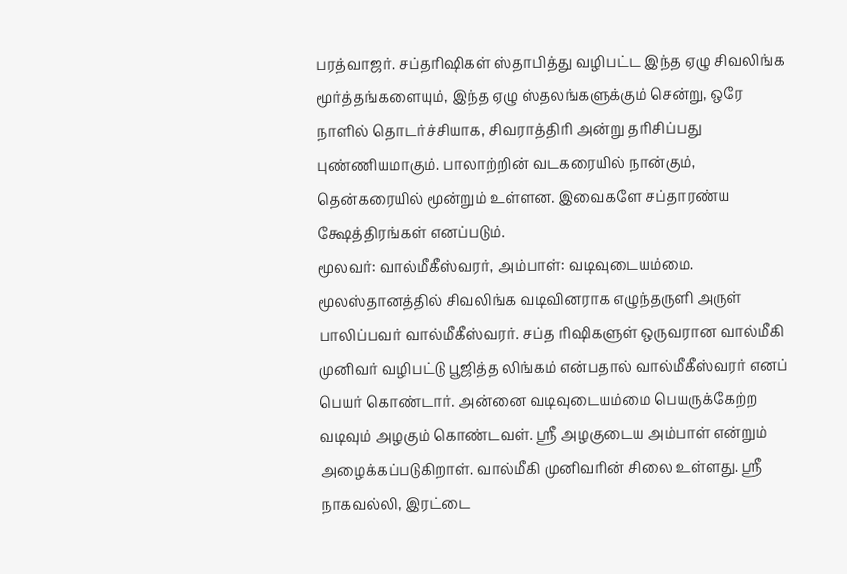பரத்வாஜர். சப்தரிஷிகள் ஸ்தாபித்து வழிபட்ட இந்த ஏழு சிவலிங்க மூர்த்தங்களையும், இந்த ஏழு ஸ்தலங்களுக்கும் சென்று, ஒரே நாளில் தொடர்ச்சியாக, சிவராத்திரி அன்று தரிசிப்பது புண்ணியமாகும். பாலாற்றின் வடகரையில் நான்கும், தென்கரையில் மூன்றும் உள்ளன. இவைகளே சப்தாரண்ய க்ஷேத்திரங்கள் எனப்படும்.
மூலவர்: வால்மீகீஸ்வரர், அம்பாள்: வடிவுடையம்மை. மூலஸ்தானத்தில் சிவலிங்க வடிவினராக எழுந்தருளி அருள் பாலிப்பவர் வால்மீகீஸ்வரர். சப்த ரிஷிகளுள் ஒருவரான வால்மீகி முனிவர் வழிபட்டு பூஜித்த லிங்கம் என்பதால் வால்மீகீஸ்வரர் எனப் பெயர் கொண்டார். அன்னை வடிவுடையம்மை பெயருக்கேற்ற வடிவும் அழகும் கொண்டவள். ஸ்ரீ அழகுடைய அம்பாள் என்றும் அழைக்கப்படுகிறாள். வால்மீகி முனிவரின் சிலை உள்ளது. ஸ்ரீ நாகவல்லி, இரட்டை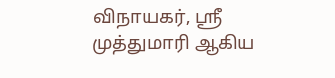விநாயகர், ஸ்ரீ முத்துமாரி ஆகிய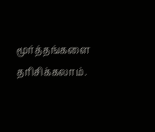மூர்த்தங்களை தரிசிக்கலாம்.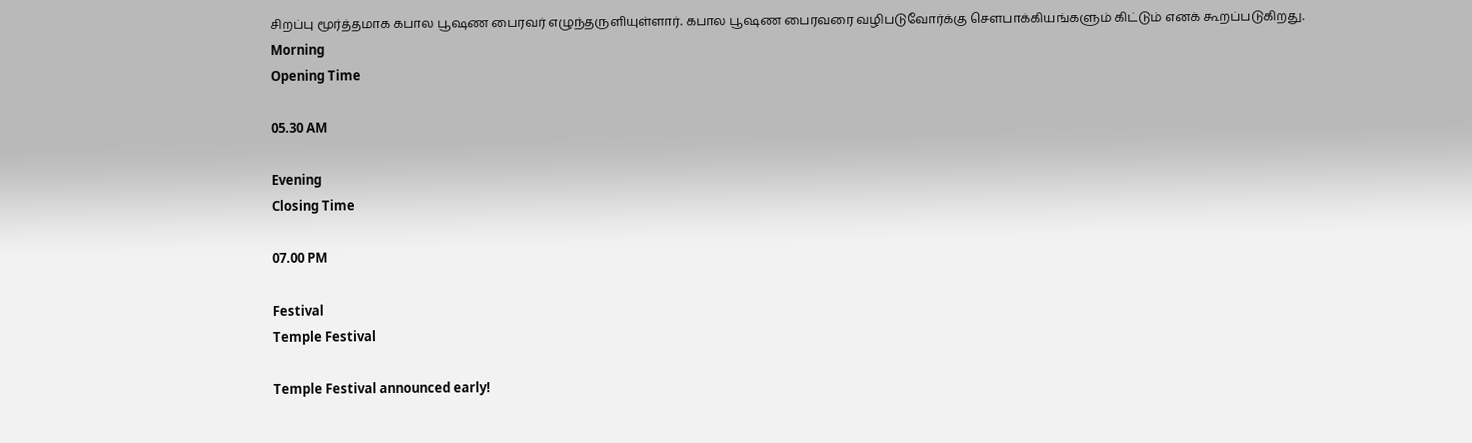சிறப்பு மூர்த்தமாக கபால பூஷண பைரவர் எழுந்தருளியுள்ளார். கபால பூஷண பைரவரை வழிபடுவோர்க்கு சௌபாக்கியங்களும் கிட்டும் எனக் கூறப்படுகிறது.
Morning
Opening Time

05.30 AM

Evening
Closing Time

07.00 PM

Festival
Temple Festival

Temple Festival announced early!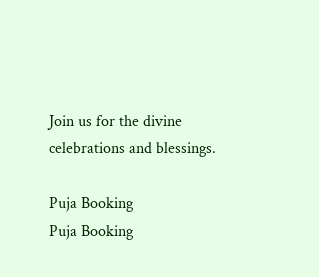Join us for the divine celebrations and blessings.

Puja Booking
Puja Booking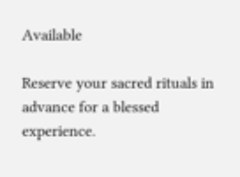Available

Reserve your sacred rituals in advance for a blessed experience.